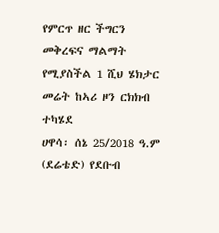የምርጥ ዘር ችግርን መቅረፍና ማልማት የሚያስችል 1 ሺህ ሄክታር መሬት ከኣሪ ዞን ርክክብ ተካሄደ
ሀዋሳ፡ ሰኔ 25/2018 ዓ.ም (ደሬቴድ) የደቡብ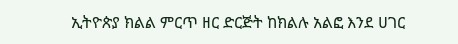ኢትዮጵያ ክልል ምርጥ ዘር ድርጅት ከክልሉ አልፎ እንደ ሀገር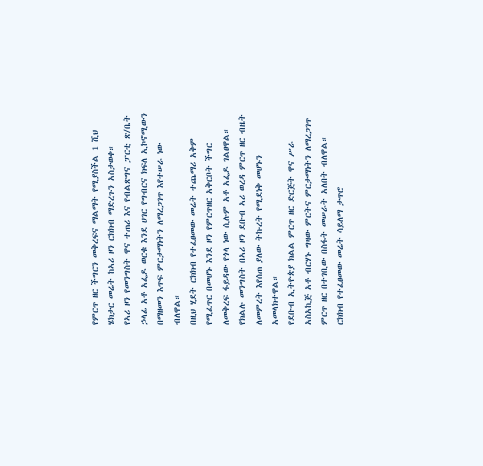የምርጥ ዘር ችግርን መቅረፍና ማልማት የሚያስችል 1 ሺህ ሄክታር መሬት ከኣሪ ዞን ርክክብ ማድረጉን አስታወቀ።
የኣሪ ዞን የመንግስት ዋና ተጠሪ እና የብልጽግና ፓርቲ ጽ/ቤት ኃላፊ አቶ አፌዶ ወርቁ እንደ ሀገር የግብርና ክፍለ ኢኮኖሚውን በማዘመን እጥፍ ምርታማነትን ለማረጋገጥ እየተሠራ ነው ብለዋል።
በዚህ ሂደት ርክክብ የተፈፀመው መሬት ተጨማሪ አቅም የሚፈጥር በመሆኑ እንደ ዞን የምርጥዘር አቅርቦት ችግር ለመቅረፍ ፋይዳው የጎላ ነው ሲሉም አቶ አፌዶ ገልፀዋል።
የክልሉ መንግስት በኣሪ ዞን ደቡብ ኣሪ ወረዳ ምርጥ ዘር ብዜት ለመምረት እየሰጠ ያለው ትኩረት የሚደነቅ መሆኑን አመላክተዋል።
የደቡብ ኢትዮጵያ ክልል ምርጥ ዘር ድርጅት ዋና ሥራ አስአኪጅ አቶ ብርሃኑ ግዛው ምርትና ምርታማነትን ለማረጋገጥ ምርጥ ዘር በተገቢው በስፋት መሠራት አለበት ብለዋል።
ርክክብ የተፈፀመው መሬት ሳይለማ ታጥሮ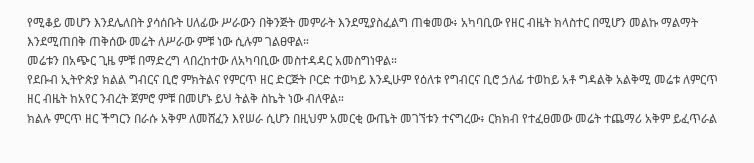የሚቆይ መሆን እንደሌለበት ያሳሰቡት ሀለፊው ሥራውን በቅንጅት መምራት እንደሚያስፈልግ ጠቁመው፥ አካባቢው የዘር ብዜት ክላስተር በሚሆን መልኩ ማልማት እንደሚጠበቅ ጠቅሰው መሬት ለሥራው ምቹ ነው ሲሉም ገልፀዋል።
መሬቱን በአጭር ጊዜ ምቹ በማድረግ ላበረከተው ለአካባቢው መስተዳዳር አመስግነዋል።
የደቡብ ኢትዮጵያ ክልል ግብርና ቢሮ ምክትልና የምርጥ ዘር ድርጅት ቦርድ ተወካይ እንዲሁም የዕለቱ የግብርና ቢሮ ኃለፊ ተወከይ አቶ ግዳልቅ አልቅሚ መሬቱ ለምርጥ ዘር ብዜት ከአየር ንብረት ጀምሮ ምቹ በመሆኑ ይህ ትልቅ ስኬት ነው ብለዋል።
ክልሉ ምርጥ ዘር ችግርን በራሱ አቅም ለመሸፈን እየሠራ ሲሆን በዚህም አመርቂ ውጤት መገኘቱን ተናግረው፥ ርክክብ የተፈፀመው መሬት ተጨማሪ አቅም ይፈጥራል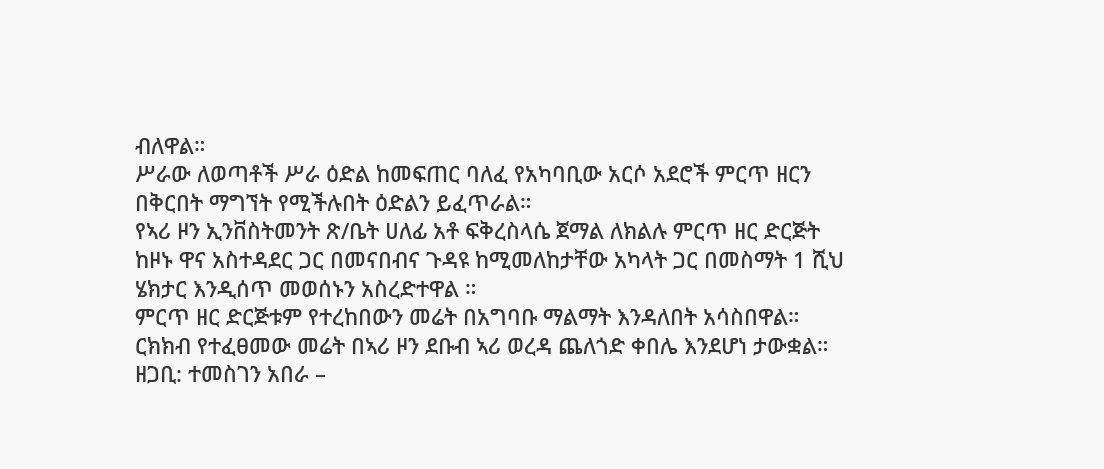ብለዋል።
ሥራው ለወጣቶች ሥራ ዕድል ከመፍጠር ባለፈ የአካባቢው አርሶ አደሮች ምርጥ ዘርን በቅርበት ማግኘት የሚችሉበት ዕድልን ይፈጥራል።
የኣሪ ዞን ኢንቨስትመንት ጽ/ቤት ሀለፊ አቶ ፍቅረስላሴ ጀማል ለክልሉ ምርጥ ዘር ድርጅት ከዞኑ ዋና አስተዳደር ጋር በመናበብና ጉዳዩ ከሚመለከታቸው አካላት ጋር በመስማት 1 ሺህ ሄክታር እንዲሰጥ መወሰኑን አስረድተዋል ።
ምርጥ ዘር ድርጅቱም የተረከበውን መሬት በአግባቡ ማልማት እንዳለበት አሳስበዋል።
ርክክብ የተፈፀመው መሬት በኣሪ ዞን ደቡብ ኣሪ ወረዳ ጨለጎድ ቀበሌ እንደሆነ ታውቋል።
ዘጋቢ: ተመስገን አበራ –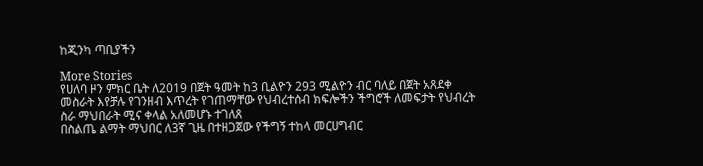ከጂንካ ጣቢያችን

More Stories
የሀለባ ዞን ምክር ቤት ለ2019 በጀት ዓመት ከ3 ቢልዮን 293 ሚልዮን ብር ባለይ በጀት አጸደቀ
መስራት እየቻሉ የገንዘብ እጥረት የገጠማቸው የህብረተሰብ ክፍሎችን ችግሮች ለመፍታት የህብረት ስራ ማህበራት ሚና ቀላል አለመሆኑ ተገለጸ
በስልጤ ልማት ማህበር ለ3ኛ ጊዜ በተዘጋጀው የችግኝ ተከላ መርሀግብር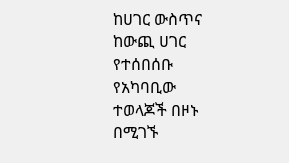ከሀገር ውስጥና ከውጪ ሀገር የተሰበሰቡ የአካባቢው ተወላጆች በዞኑ በሚገኙ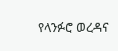የላንፉሮ ወረዳና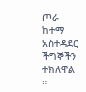ጦራ ከተማ አስተዳደር ችግኞችን ተክለዋል ።